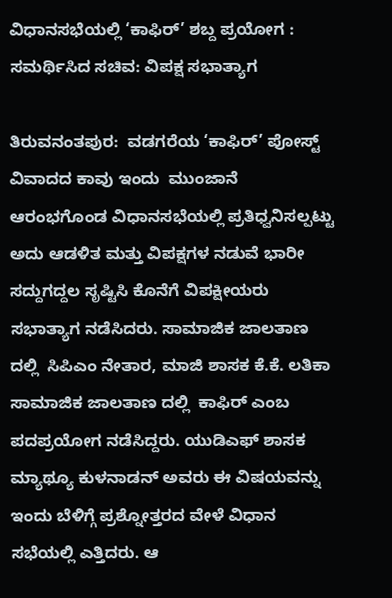ವಿಧಾನಸಭೆಯಲ್ಲಿ ‘ಕಾಫಿರ್’ ಶಬ್ದ ಪ್ರಯೋಗ : ಸಮರ್ಥಿಸಿದ ಸಚಿವ: ವಿಪಕ್ಷ ಸಭಾತ್ಯಾಗ

ತಿರುವನಂತಪುರ:  ವಡಗರೆಯ ‘ಕಾಫಿರ್’ ಪೋಸ್ಟ್  ವಿವಾದದ ಕಾವು ಇಂದು  ಮುಂಜಾನೆ ಆರಂಭಗೊಂಡ ವಿಧಾನಸಭೆಯಲ್ಲಿ ಪ್ರತಿಧ್ವನಿಸಲ್ಪಟ್ಟು ಅದು ಆಡಳಿತ ಮತ್ತು ವಿಪಕ್ಷಗಳ ನಡುವೆ ಭಾರೀ ಸದ್ದುಗದ್ದಲ ಸೃಷ್ಟಿಸಿ ಕೊನೆಗೆ ವಿಪಕ್ಷೀಯರು ಸಭಾತ್ಯಾಗ ನಡೆಸಿದರು. ಸಾಮಾಜಿಕ ಜಾಲತಾಣ ದಲ್ಲಿ  ಸಿಪಿಎಂ ನೇತಾರ, ಮಾಜಿ ಶಾಸಕ ಕೆ.ಕೆ. ಲತಿಕಾ  ಸಾಮಾಜಿಕ ಜಾಲತಾಣ ದಲ್ಲಿ  ಕಾಫಿರ್ ಎಂಬ ಪದಪ್ರಯೋಗ ನಡೆಸಿದ್ದರು. ಯುಡಿಎಫ್ ಶಾಸಕ ಮ್ಯಾಥ್ಯೂ ಕುಳನಾಡನ್ ಅವರು ಈ ವಿಷಯವನ್ನು ಇಂದು ಬೆಳಿಗ್ಗೆ ಪ್ರಶ್ನೋತ್ತರದ ವೇಳೆ ವಿಧಾನ ಸಭೆಯಲ್ಲಿ ಎತ್ತಿದರು. ಆ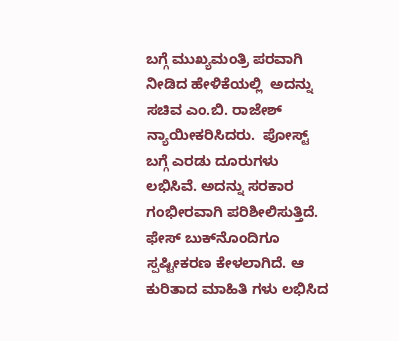ಬಗ್ಗೆ ಮುಖ್ಯಮಂತ್ರಿ ಪರವಾಗಿ ನೀಡಿದ ಹೇಳಿಕೆಯಲ್ಲಿ  ಅದನ್ನು ಸಚಿವ ಎಂ.ಬಿ. ರಾಜೇಶ್ ನ್ಯಾಯೀಕರಿಸಿದರು.  ಪೋಸ್ಟ್ ಬಗ್ಗೆ ಎರಡು ದೂರುಗಳು ಲಭಿಸಿವೆ. ಅದನ್ನು ಸರಕಾರ ಗಂಭೀರವಾಗಿ ಪರಿಶೀಲಿಸುತ್ತಿದೆ.  ಫೇಸ್ ಬುಕ್‌ನೊಂದಿಗೂ ಸ್ಪಷ್ಟೀಕರಣ ಕೇಳಲಾಗಿದೆ. ಆ ಕುರಿತಾದ ಮಾಹಿತಿ ಗಳು ಲಭಿಸಿದ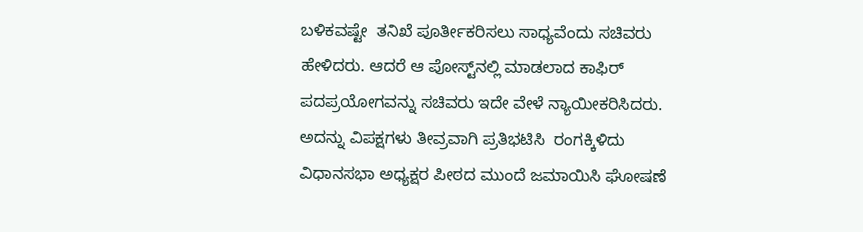ಬಳಿಕವಷ್ಟೇ  ತನಿಖೆ ಪೂರ್ತೀಕರಿಸಲು ಸಾಧ್ಯವೆಂದು ಸಚಿವರು ಹೇಳಿದರು. ಆದರೆ ಆ ಪೋಸ್ಟ್‌ನಲ್ಲಿ ಮಾಡಲಾದ ಕಾಫಿರ್ ಪದಪ್ರಯೋಗವನ್ನು ಸಚಿವರು ಇದೇ ವೇಳೆ ನ್ಯಾಯೀಕರಿಸಿದರು. ಅದನ್ನು ವಿಪಕ್ಷಗಳು ತೀವ್ರವಾಗಿ ಪ್ರತಿಭಟಿಸಿ  ರಂಗಕ್ಕಿಳಿದು ವಿಧಾನಸಭಾ ಅಧ್ಯಕ್ಷರ ಪೀಠದ ಮುಂದೆ ಜಮಾಯಿಸಿ ಘೋಷಣೆ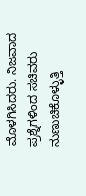ಮೊಳಗಿಸಿದರು. ನಿಜವಾದ ಪ್ರಶ್ನೆಗಳಿಂದ ಸಚಿವರು ನುಣುಚಿಕೊಳ್ಳುತ್ತಿ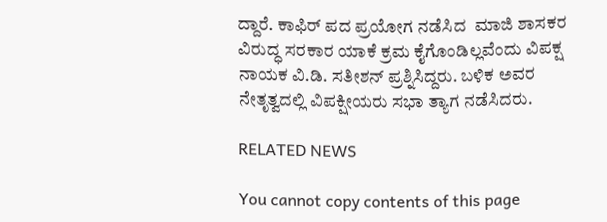ದ್ದಾರೆ. ಕಾಫಿರ್ ಪದ ಪ್ರಯೋಗ ನಡೆಸಿದ  ಮಾಜಿ ಶಾಸಕರ ವಿರುದ್ಧ ಸರಕಾರ ಯಾಕೆ ಕ್ರಮ ಕೈಗೊಂಡಿಲ್ಲವೆಂದು ವಿಪಕ್ಷ ನಾಯಕ ವಿ.ಡಿ. ಸತೀಶನ್ ಪ್ರಶ್ನಿಸಿದ್ದರು. ಬಳಿಕ ಅವರ ನೇತೃತ್ವದಲ್ಲಿ ವಿಪಕ್ಷೀಯರು ಸಭಾ ತ್ಯಾಗ ನಡೆಸಿದರು.

RELATED NEWS

You cannot copy contents of this page